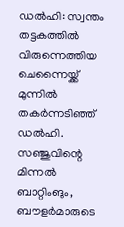ഡൽഹി: സ്വന്തം തട്ടകത്തിൽ വിരുന്നെത്തിയ ചെന്നൈയ്ക്ക് മുന്നിൽ തകർന്നടിഞ്ഞ് ഡൽഹി. സഞ്ജുവിന്റെ മിന്നൽ ബാറ്റിംങും, ബൗളർമാരുടെ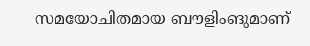സമയോചിതമായ ബൗളിംങുമാണ്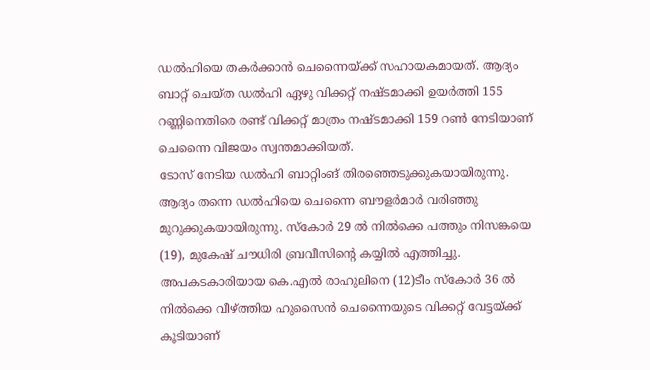ഡൽഹിയെ തകർക്കാൻ ചെന്നൈയ്ക്ക് സഹായകമായത്. ആദ്യം ബാറ്റ് ചെയ്ത ഡൽഹി ഏഴു വിക്കറ്റ് നഷ്ടമാക്കി ഉയർത്തി 155 റണ്ണിനെതിരെ രണ്ട് വിക്കറ്റ് മാത്രം നഷ്ടമാക്കി 159 റൺ നേടിയാണ് ചെന്നൈ വിജയം സ്വന്തമാക്കിയത്.
ടോസ് നേടിയ ഡൽഹി ബാറ്റിംങ് തിരഞ്ഞെടുക്കുകയായിരുന്നു. ആദ്യം തന്നെ ഡൽഹിയെ ചെന്നൈ ബൗളർമാർ വരിഞ്ഞു മുറുക്കുകയായിരുന്നു. സ്കോർ 29 ൽ നിൽക്കെ പത്തും നിസങ്കയെ (19), മുകേഷ് ചൗധിരി ബ്രവീസിന്റെ കയ്യിൽ എത്തിച്ചു. അപകടകാരിയായ കെ.എൽ രാഹുലിനെ (12)ടീം സ്കോർ 36 ൽ നിൽക്കെ വീഴ്ത്തിയ ഹുസൈൻ ചെന്നൈയുടെ വിക്കറ്റ് വേട്ടയ്ക്ക് കൂടിയാണ്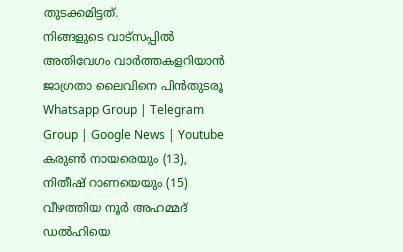തുടക്കമിട്ടത്.
നിങ്ങളുടെ വാട്സപ്പിൽ അതിവേഗം വാർത്തകളറിയാൻ ജാഗ്രതാ ലൈവിനെ പിൻതുടരൂ Whatsapp Group | Telegram Group | Google News | Youtube
കരുൺ നായരെയും (13), നിതീഷ് റാണയെയും (15) വീഴത്തിയ നൂർ അഹമ്മദ് ഡൽഹിയെ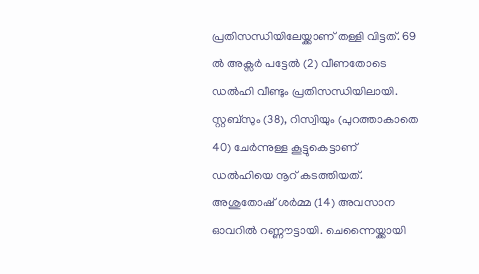പ്രതിസന്ധിയിലേയ്ക്കാണ് തള്ളി വിട്ടത്. 69 ൽ അക്സർ പട്ടേൽ (2) വീണതോടെ ഡൽഹി വീണ്ടും പ്രതിസന്ധിയിലായി. സ്റ്റബ്സും (38), റിസ്വിയും (പുറത്താകാതെ 40) ചേർന്നുള്ള കൂട്ടുകെട്ടാണ് ഡൽഹിയെ നൂറ് കടത്തിയത്. അശുതോഷ് ശർമ്മ (14) അവസാന ഓവറിൽ റണ്ണൗട്ടായി. ചെന്നൈയ്ക്കായി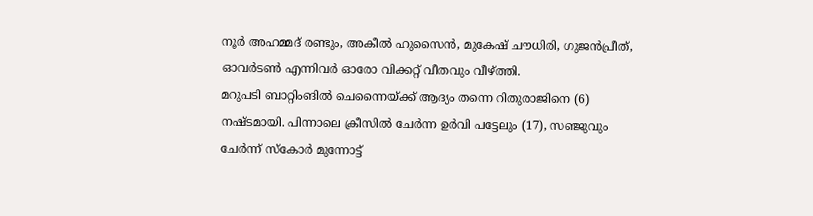നൂർ അഹമ്മദ് രണ്ടും, അകീൽ ഹുസൈൻ, മുകേഷ് ചൗധിരി, ഗുജൻപ്രീത്, ഓവർടൺ എന്നിവർ ഓരോ വിക്കറ്റ് വീതവും വീഴ്ത്തി.
മറുപടി ബാറ്റിംങിൽ ചെന്നൈയ്ക്ക് ആദ്യം തന്നെ റിതുരാജിനെ (6) നഷ്ടമായി. പിന്നാലെ ക്രീസിൽ ചേർന്ന ഉർവി പട്ടേലും (17), സഞ്ജുവും ചേർന്ന് സ്കോർ മുന്നോട്ട്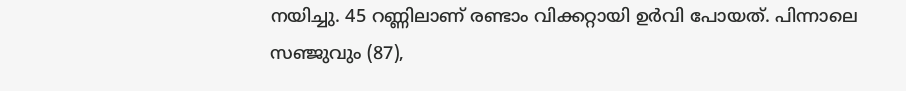നയിച്ചു. 45 റണ്ണിലാണ് രണ്ടാം വിക്കറ്റായി ഉർവി പോയത്. പിന്നാലെ സഞ്ജുവും (87),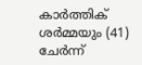കാർത്തിക് ശർമ്മയും (41) ചേർന്ന്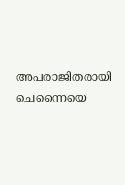അപരാജിതരായി ചെന്നൈയെ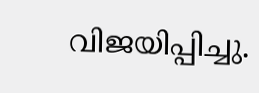വിജയിപ്പിച്ചു.